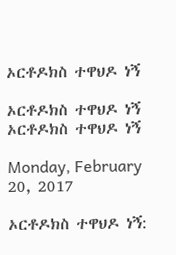ኦርቶዶክስ ተዋህዶ ነኝ

ኦርቶዶክስ ተዋህዶ ነኝ
ኦርቶዶክስ ተዋህዶ ነኝ

Monday, February 20, 2017

ኦርቶዶክስ ተዋህዶ ነኝ: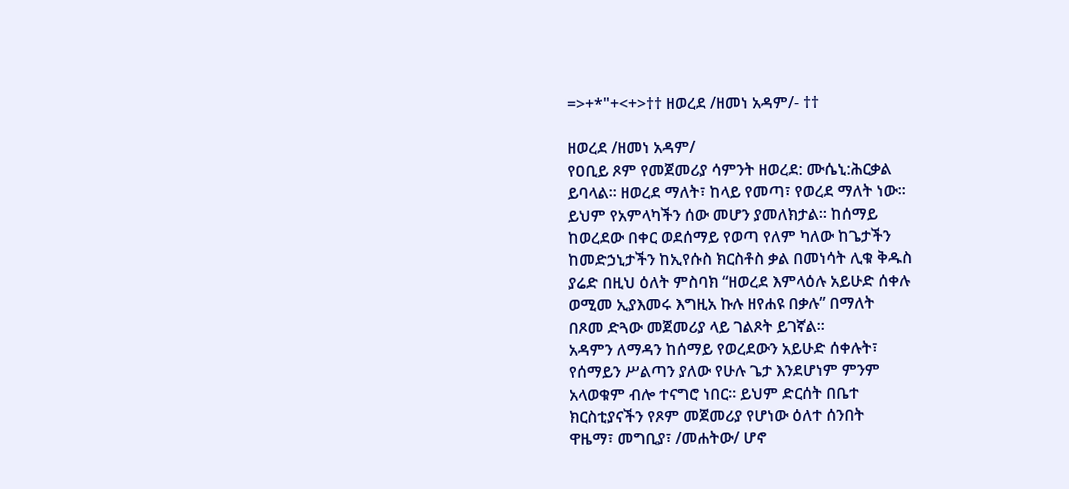=>+*"+<+>†† ዘወረደ /ዘመነ አዳም/- ††

ዘወረደ /ዘመነ አዳም/
የዐቢይ ጾም የመጀመሪያ ሳምንት ዘወረደ: ሙሴኒ:ሕርቃል
ይባላል፡፡ ዘወረደ ማለት፣ ከላይ የመጣ፣ የወረደ ማለት ነው፡፡
ይህም የአምላካችን ሰው መሆን ያመለክታል፡፡ ከሰማይ
ከወረደው በቀር ወደሰማይ የወጣ የለም ካለው ከጌታችን
ከመድኃኒታችን ከኢየሱስ ክርስቶስ ቃል በመነሳት ሊቁ ቅዱስ
ያሬድ በዚህ ዕለት ምስባክ “ዘወረደ እምላዕሉ አይሁድ ሰቀሉ
ወሚመ ኢያእመሩ እግዚአ ኩሉ ዘየሐዩ በቃሉ” በማለት
በጾመ ድጓው መጀመሪያ ላይ ገልጾት ይገኛል፡፡
አዳምን ለማዳን ከሰማይ የወረደውን አይሁድ ሰቀሉት፣
የሰማይን ሥልጣን ያለው የሁሉ ጌታ እንደሆነም ምንም
አላወቁም ብሎ ተናግሮ ነበር፡፡ ይህም ድርሰት በቤተ
ክርስቲያናችን የጾም መጀመሪያ የሆነው ዕለተ ሰንበት
ዋዜማ፣ መግቢያ፣ /መሐትው/ ሆኖ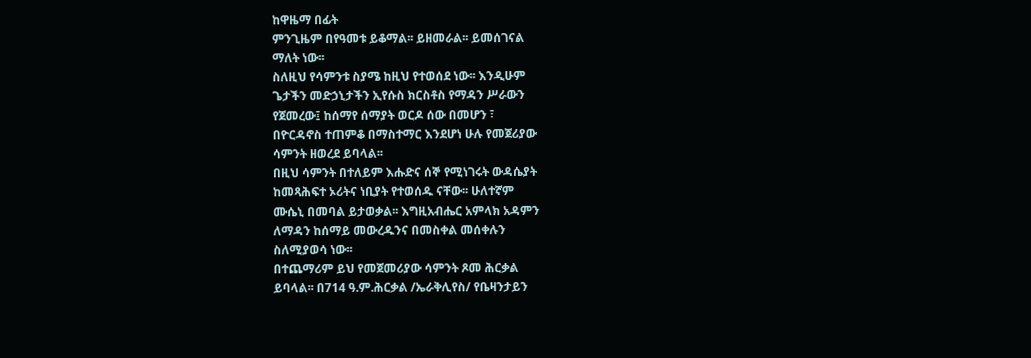ከዋዜማ በፊት
ምንጊዜም በየዓመቱ ይቆማል፡፡ ይዘመራል፡፡ ይመሰገናል
ማለት ነው፡፡
ስለዚህ የሳምንቱ ስያሜ ከዚህ የተወሰደ ነው፡፡ እንዲሁም
ጌታችን መድኃኒታችን ኢየሱስ ክርስቶስ የማዳን ሥራውን
የጀመረው፤ ከሰማየ ሰማያት ወርዶ ሰው በመሆን ፣
በዮርዳኖስ ተጠምቆ በማስተማር እንደሆነ ሁሉ የመጀሪያው
ሳምንት ዘወረደ ይባላል፡፡
በዚህ ሳምንት በተለይም እሑድና ሰኞ የሚነገሩት ውዳሴያት
ከመጻሕፍተ ኦሪትና ነቢያት የተወሰዱ ናቸው፡፡ ሁለተኛም
ሙሴኒ በመባል ይታወቃል፡፡ እግዚአብሔር አምላክ አዳምን
ለማዳን ከሰማይ መውረዱንና በመስቀል መሰቀሉን
ስለሚያወሳ ነው፡፡
በተጨማሪም ይህ የመጀመሪያው ሳምንት ጾመ ሕርቃል
ይባላል፡፡ በ714 ዓ.ም.ሕርቃል /ኤራቅሊየስ/ የቤዛንታይን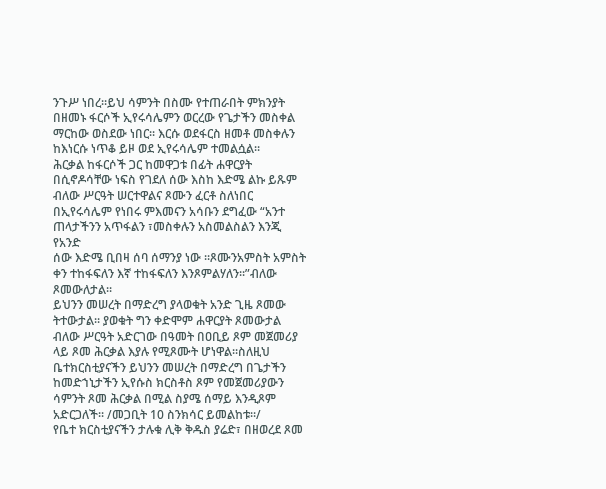ንጉሥ ነበረ፡፡ይህ ሳምንት በስሙ የተጠራበት ምክንያት
በዘመኑ ፋርሶች ኢየሩሳሌምን ወርረው የጌታችን መስቀል
ማርከው ወስደው ነበር፡፡ እርሱ ወደፋርስ ዘመቶ መስቀሉን
ከእነርሱ ነጥቆ ይዞ ወደ ኢየሩሳሌም ተመልሷል፡፡
ሕርቃል ከፋርሶች ጋር ከመዋጋቱ በፊት ሐዋርያት
በሲኖዶሳቸው ነፍስ የገደለ ሰው እስከ እድሜ ልኩ ይጹም
ብለው ሥርዓት ሠርተዋልና ጾሙን ፈርቶ ስለነበር
በኢየሩሳሌም የነበሩ ምእመናን አሳቡን ደግፈው “አንተ
ጠላታችንን አጥፋልን ፣መስቀሉን አስመልስልን እንጂ የአንድ
ሰው እድሜ ቢበዛ ሰባ ሰማንያ ነው ፡፡ጾሙንአምስት አምስት
ቀን ተከፋፍለን እኛ ተከፋፍለን እንጾምልሃለን፡፡”ብለው
ጾመውለታል፡፡
ይህንን መሠረት በማድረግ ያላወቁት አንድ ጊዜ ጾመው
ትተውታል፡፡ ያወቁት ግን ቀድሞም ሐዋርያት ጾመውታል
ብለው ሥርዓት አድርገው በዓመት በዐቢይ ጾም መጀመሪያ
ላይ ጾመ ሕርቃል እያሉ የሚጾሙት ሆነዋል፡፡ስለዚህ
ቤተክርስቲያናችን ይህንን መሠረት በማድረግ በጌታችን
ከመድኀኒታችን ኢየሱስ ክርስቶስ ጾም የመጀመሪያውን
ሳምንት ጾመ ሕርቃል በሚል ስያሜ ሰማይ እንዲጾም
አድርጋለች፡፡ /መጋቢት 10 ስንክሳር ይመልከቱ፡፡/
የቤተ ክርስቲያናችን ታሉቁ ሊቅ ቅዱስ ያሬድ፣ በዘወረደ ጾመ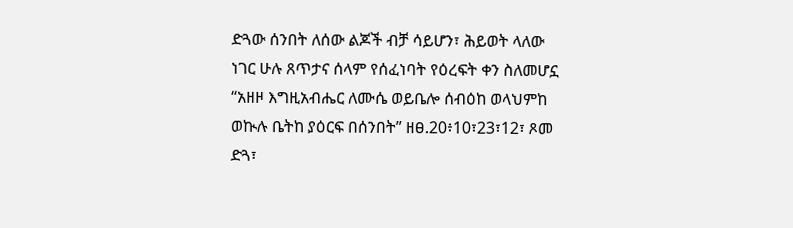ድጓው ሰንበት ለሰው ልጆች ብቻ ሳይሆን፣ ሕይወት ላለው
ነገር ሁሉ ጸጥታና ሰላም የሰፈነባት የዕረፍት ቀን ስለመሆኗ
“አዘዞ እግዚአብሔር ለሙሴ ወይቤሎ ሰብዕከ ወላህምከ
ወኲሉ ቤትከ ያዕርፍ በሰንበት” ዘፀ.20፥10፣23፣12፣ ጾመ
ድጓ፣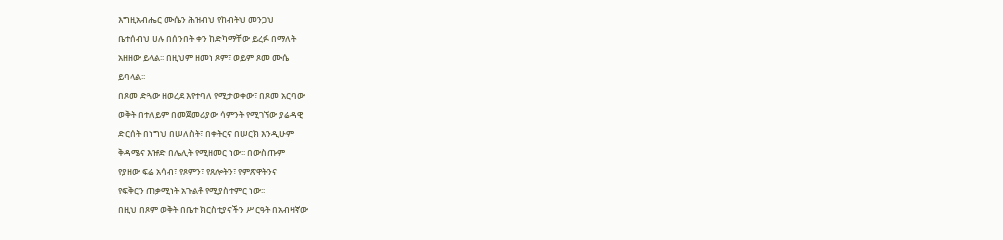እግዚአብሔር ሙሴን ሕዝብህ የከብትህ መንጋህ
ቤተሰብህ ሀሉ በሰንበት ቀን ከድካማቸው ይረፉ በማለት
አዘዘው ይላል፡፡ በዚህም ዘመነ ጾም፣ ወይም ጾመ ሙሴ
ይባላል፡፡
በጾመ ድጓው ዘወረደ እየተባለ የሚታወቀው፣ በጾመ አርባው
ወቅት በተለይም በመጀመሪያው ሳምንት የሚገኘው ያሬዳዊ
ድርሰት በነግህ በሠለስት፣ በቀትርና በሠርክ እንዲሁም
ቅዳሜና እዡድ በሌሊት የሚዘመር ነው፡፡ በውስጡም
የያዘው ፍሬ አሳብ፣ የጾምን፣ የጸሎትን፣ የምጽዋትንና
የፍቅርን ጠቃሚነት አጉልቶ የሚያስተምር ነው፡፡
በዚህ በጾም ወቅት በቤተ ክርስቲያናችን ሥርዓት በአብዛኛው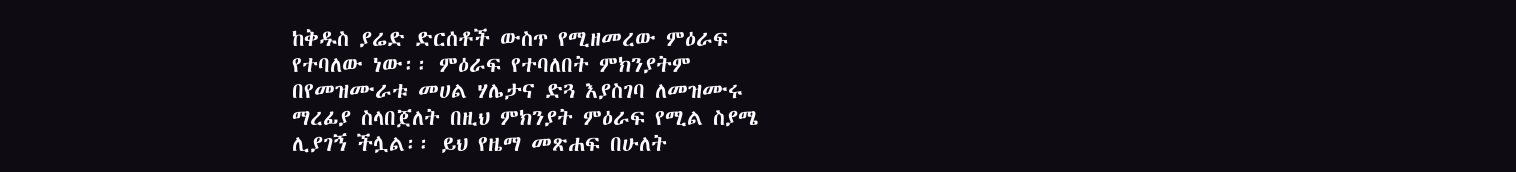ከቅዱስ ያሬድ ድርሰቶች ውስጥ የሚዘመረው ምዕራፍ
የተባለው ነው፡፡ ምዕራፍ የተባለበት ምክንያትም
በየመዝሙራቱ መሀል ሃሌታና ድጓ እያስገባ ለመዝሙሩ
ማረፊያ ስላበጀለት በዚህ ምክንያት ምዕራፍ የሚል ስያሜ
ሊያገኝ ችሏል፡፡ ይህ የዜማ መጽሐፍ በሁለት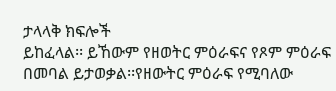ታላላቅ ክፍሎች
ይከፈላል፡፡ ይኸውም የዘወትር ምዕራፍና የጾም ምዕራፍ
በመባል ይታወቃል፡፡የዘውትር ምዕራፍ የሚባለው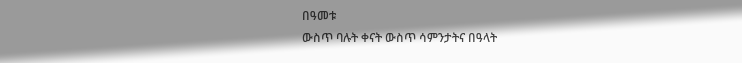በዓመቱ
ውስጥ ባሉት ቀናት ውስጥ ሳምንታትና በዓላት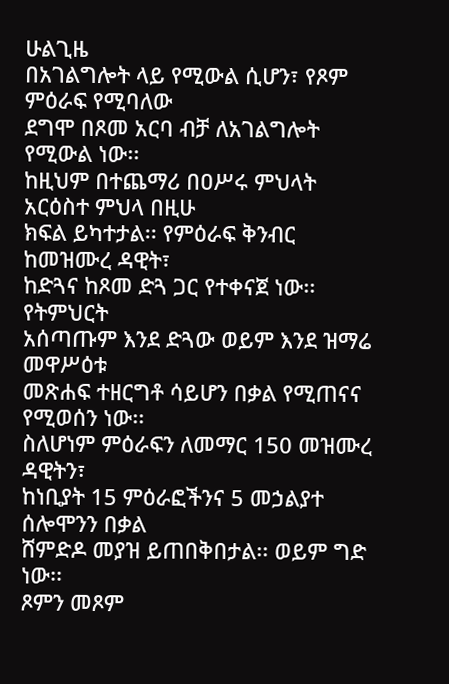ሁልጊዜ
በአገልግሎት ላይ የሚውል ሲሆን፣ የጾም ምዕራፍ የሚባለው
ደግሞ በጾመ አርባ ብቻ ለአገልግሎት የሚውል ነው፡፡
ከዚህም በተጨማሪ በዐሥሩ ምህላት አርዕስተ ምህላ በዚሁ
ክፍል ይካተታል፡፡ የምዕራፍ ቅንብር ከመዝሙረ ዳዊት፣
ከድጓና ከጾመ ድጓ ጋር የተቀናጀ ነው፡፡ የትምህርት
አሰጣጡም እንደ ድጓው ወይም እንደ ዝማሬ መዋሥዕቱ
መጽሐፍ ተዘርግቶ ሳይሆን በቃል የሚጠናና የሚወሰን ነው፡፡
ስለሆነም ምዕራፍን ለመማር 150 መዝሙረ ዳዊትን፣
ከነቢያት 15 ምዕራፎችንና 5 መኃልያተ ሰሎሞንን በቃል
ሸምድዶ መያዝ ይጠበቅበታል፡፡ ወይም ግድ ነው፡፡
ጾምን መጾም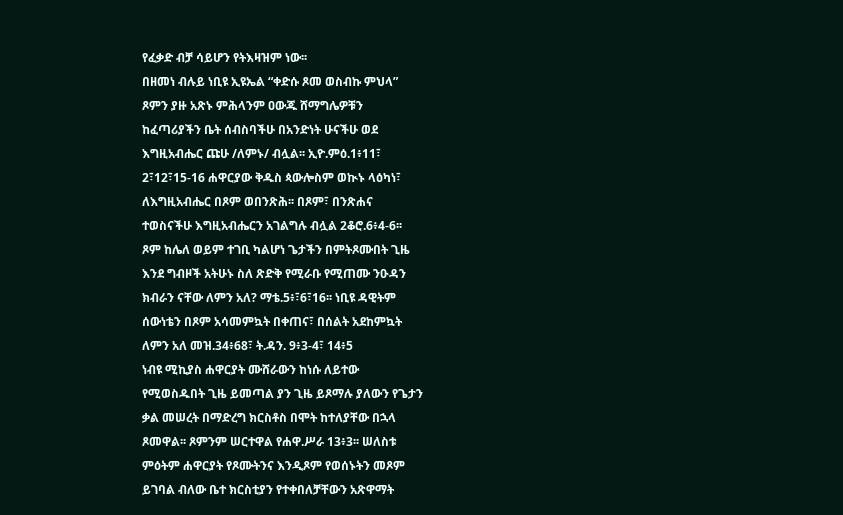የፈቃድ ብቻ ሳይሆን የትእዛዝም ነው፡፡
በዘመነ ብሉይ ነቢዩ ኢዩኤል “ቀድሱ ጾመ ወስብኩ ምህላ”
ጾምን ያዙ አጽኑ ምሕላንም ዐውጁ ሸማግሌዎቹን
ከፈጣሪያችን ቤት ሰብስባችሁ በአንድነት ሁናችሁ ወደ
እግዚአብሔር ጩሁ /ለምኑ/ ብሏል፡፡ ኢዮ.ምዕ.1፥11፣
2፣12፣15-16 ሐዋርያው ቅዱስ ጳውሎስም ወኲኑ ላዕካነ፣
ለእግዚአብሔር በጾም ወበንጽሕ፡፡ በጾም፣ በንጽሐና
ተወስናችሁ እግዚአብሔርን አገልግሉ ብሏል 2ቆሮ.6፥4-6፡፡
ጾም ከሌለ ወይም ተገቢ ካልሆነ ጌታችን በምትጾሙበት ጊዜ
እንደ ግብዞች አትሁኑ ስለ ጽድቅ የሚራቡ የሚጠሙ ንዑዳን
ክብራን ናቸው ለምን አለ? ማቴ.5፥፣6፣16፡፡ ነቢዩ ዳዊትም
ሰውነቴን በጾም አሳመምኳት በቀጠና፣ በሰልት አደከምኳት
ለምን አለ መዝ.34፥68፣ ት.ዳን. 9፥3-4፣ 14፥5
ነብዩ ሚኪያስ ሐዋርያት ሙሸራውን ከነሱ ለይተው
የሚወስዱበት ጊዜ ይመጣል ያን ጊዜ ይጾማሉ ያለውን የጌታን
ቃል መሠረት በማድረግ ክርስቶስ በሞት ከተለያቸው በኋላ
ጾመዋል፡፡ ጾምንም ሠርተዋል የሐዋ.ሥራ 13፥3፡፡ ሠለስቱ
ምዕትም ሐዋርያት የጾሙትንና እንዲጾም የወሰኑትን መጾም
ይገባል ብለው ቤተ ክርስቲያን የተቀበለቻቸውን አጽዋማት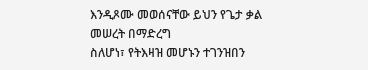እንዲጾሙ መወሰናቸው ይህን የጌታ ቃል መሠረት በማድረግ
ስለሆነ፣ የትእዛዝ መሆኑን ተገንዝበን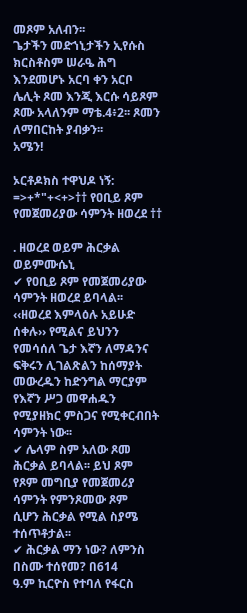መጾም አለብን፡፡
ጌታችን መድኀኒታችን ኢየሱስ ክርስቶስም ሠራዔ ሕግ
እንደመሆኑ አርባ ቀን አርቦ ሌሊት ጾመ እንጂ እርሱ ሳይጾም
ጾሙ አላለንም ማቴ.4፥2፡፡ ጾመን ለማበርከት ያብቃን፡፡
አሜን!

ኦርቶዶክስ ተዋህዶ ነኝ: =>+*"+<+>†† የዐቢይ ጾም የመጀመሪያው ሳምንት ዘወረደ ††

. ዘወረደ ወይም ሕርቃል ወይምሙሴኒ
✔ የዐቢይ ጾም የመጀመሪያው ሳምንት ዘወረደ ይባላል፡፡
‹‹ዘወረደ እምላዕሉ አይሁድ ሰቀሉ›› የሚልና ይህንን
የመሳሰለ ጌታ እኛን ለማዳንና ፍቅሩን ሊገልጽልን ከሰማያት
መውረዱን ከድንግል ማርያም የእኛን ሥጋ መዋሐዱን
የሚያዘክር ምስጋና የሚቀርብበት ሳምንት ነው፡፡
✔ ሌላም ስም አለው ጾመ ሕርቃል ይባላል፡፡ ይህ ጾም
የጾም መግቢያ የመጀመሪያ ሳምንት የምንጾመው ጾም
ሲሆን ሕርቃል የሚል ስያሜ ተሰጥቶታል፡፡
✔ ሕርቃል ማን ነው? ለምንስ በስሙ ተሰየመ? በ614
ዓ.ም ኪርዮስ የተባለ የፋርስ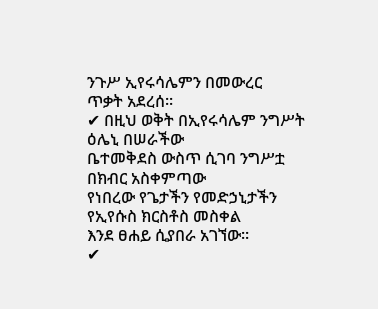ንጉሥ ኢየሩሳሌምን በመውረር
ጥቃት አደረሰ፡፡
✔ በዚህ ወቅት በኢየሩሳሌም ንግሥት ዕሌኒ በሠራችው
ቤተመቅደስ ውስጥ ሲገባ ንግሥቷ በክብር አስቀምጣው
የነበረው የጌታችን የመድኃኒታችን የኢየሱስ ክርስቶስ መስቀል
እንደ ፀሐይ ሲያበራ አገኘው፡፡
✔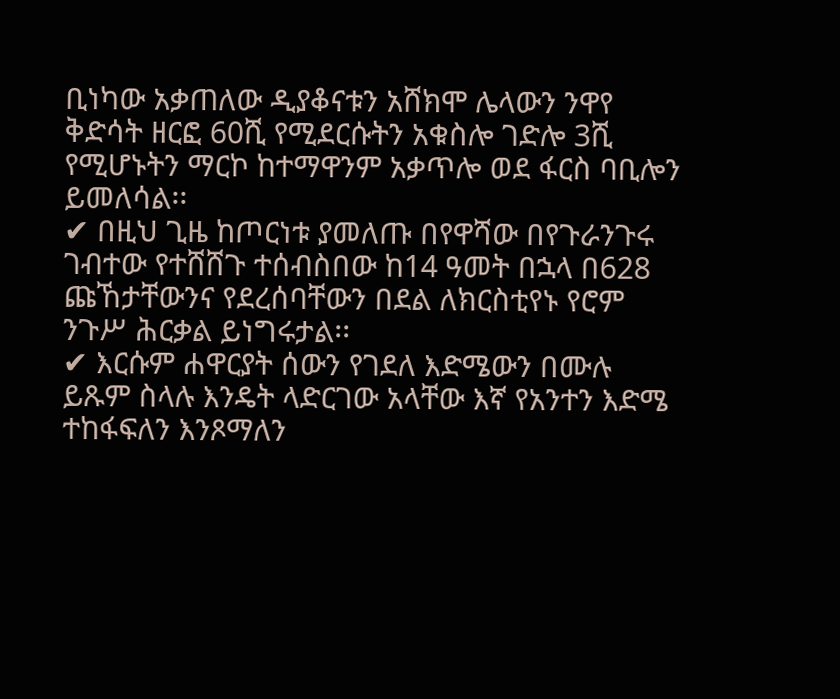ቢነካው አቃጠለው ዲያቆናቱን አሸክሞ ሌላውን ንዋየ
ቅድሳት ዘርፎ 60ሺ የሚደርሱትን አቁስሎ ገድሎ 3ሺ
የሚሆኑትን ማርኮ ከተማዋንም አቃጥሎ ወደ ፋርስ ባቢሎን
ይመለሳል፡፡
✔ በዚህ ጊዜ ከጦርነቱ ያመለጡ በየዋሻው በየጉራንጉሩ
ገብተው የተሸሸጉ ተሰብስበው ከ14 ዓመት በኋላ በ628
ጩኸታቸውንና የደረሰባቸውን በደል ለክርስቲየኑ የሮም
ንጉሥ ሕርቃል ይነግሩታል፡፡
✔ እርሱም ሐዋርያት ሰውን የገደለ እድሜውን በሙሉ
ይጹም ስላሉ እንዴት ላድርገው አላቸው እኛ የአንተን እድሜ
ተከፋፍለን እንጾማለን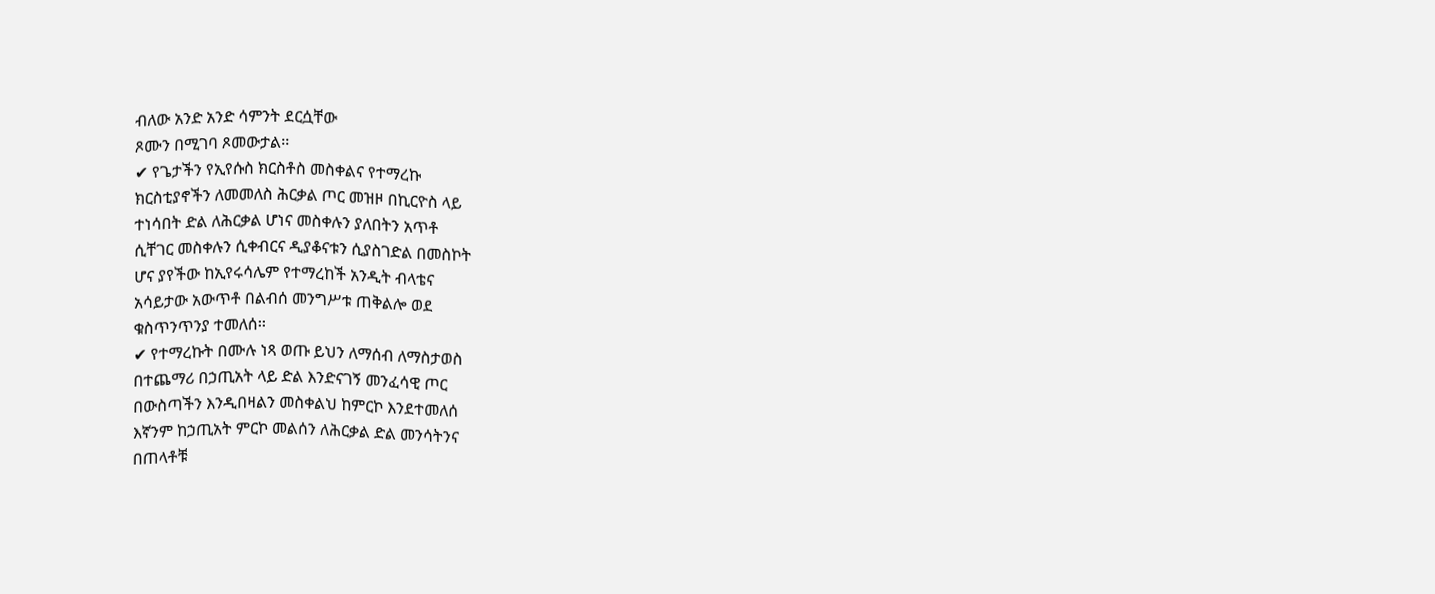ብለው አንድ አንድ ሳምንት ደርሷቸው
ጾሙን በሚገባ ጾመውታል፡፡
✔ የጌታችን የኢየሱስ ክርስቶስ መስቀልና የተማረኩ
ክርስቲያኖችን ለመመለስ ሕርቃል ጦር መዝዞ በኪርዮስ ላይ
ተነሳበት ድል ለሕርቃል ሆነና መስቀሉን ያለበትን አጥቶ
ሲቸገር መስቀሉን ሲቀብርና ዲያቆናቱን ሲያስገድል በመስኮት
ሆና ያየችው ከኢየሩሳሌም የተማረከች አንዲት ብላቴና
አሳይታው አውጥቶ በልብሰ መንግሥቱ ጠቅልሎ ወደ
ቁስጥንጥንያ ተመለሰ፡፡
✔ የተማረኩት በሙሉ ነጻ ወጡ ይህን ለማሰብ ለማስታወስ
በተጨማሪ በኃጢአት ላይ ድል እንድናገኝ መንፈሳዊ ጦር
በውስጣችን እንዲበዛልን መስቀልህ ከምርኮ እንደተመለሰ
እኛንም ከኃጢአት ምርኮ መልሰን ለሕርቃል ድል መንሳትንና
በጠላቶቹ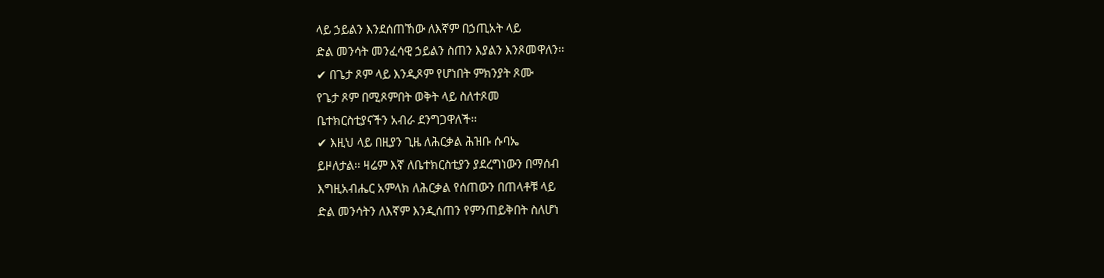ላይ ኃይልን እንደሰጠኸው ለእኛም በኃጢአት ላይ
ድል መንሳት መንፈሳዊ ኃይልን ስጠን እያልን እንጾመዋለን፡፡
✔ በጌታ ጾም ላይ እንዲጾም የሆነበት ምክንያት ጾሙ
የጌታ ጾም በሚጾምበት ወቅት ላይ ስለተጾመ
ቤተክርስቲያናችን አብራ ደንግጋዋለች፡፡
✔ እዚህ ላይ በዚያን ጊዜ ለሕርቃል ሕዝቡ ሱባኤ
ይዞለታል፡፡ ዛሬም እኛ ለቤተክርስቲያን ያደረግነውን በማሰብ
እግዚአብሔር አምላክ ለሕርቃል የሰጠውን በጠላቶቹ ላይ
ድል መንሳትን ለእኛም እንዲሰጠን የምንጠይቅበት ስለሆነ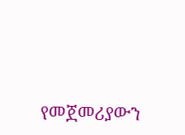የመጀመሪያውን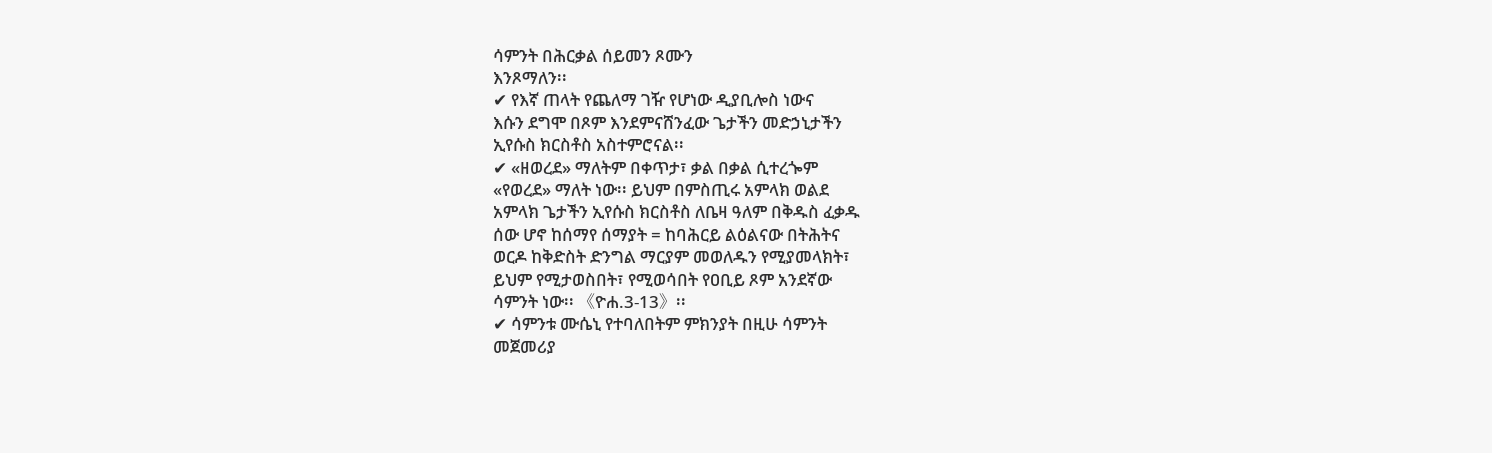ሳምንት በሕርቃል ሰይመን ጾሙን
እንጾማለን፡፡
✔ የእኛ ጠላት የጨለማ ገዥ የሆነው ዲያቢሎስ ነውና
እሱን ደግሞ በጾም እንደምናሸንፈው ጌታችን መድኃኒታችን
ኢየሱስ ክርስቶስ አስተምሮናል፡፡
✔ «ዘወረደ» ማለትም በቀጥታ፣ ቃል በቃል ሲተረጐም
«የወረደ» ማለት ነው፡፡ ይህም በምስጢሩ አምላክ ወልደ
አምላክ ጌታችን ኢየሱስ ክርስቶስ ለቤዛ ዓለም በቅዱስ ፈቃዱ
ሰው ሆኖ ከሰማየ ሰማያት = ከባሕርይ ልዕልናው በትሕትና
ወርዶ ከቅድስት ድንግል ማርያም መወለዱን የሚያመላክት፣
ይህም የሚታወስበት፣ የሚወሳበት የዐቢይ ጾም አንደኛው
ሳምንት ነው፡፡ 《ዮሐ.3-13》፡፡
✔ ሳምንቱ ሙሴኒ የተባለበትም ምክንያት በዚሁ ሳምንት
መጀመሪያ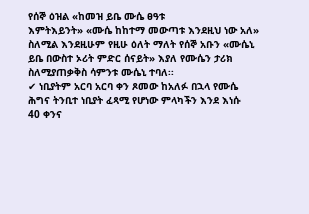የሰኞ ዕዝል «ከመዝ ይቤ ሙሴ ፀዓቱ
እምትእይንት» «ሙሴ ከከተማ መውጣቱ እንደዚህ ነው አለ»
ስለሚል እንደዚሁም የዚሁ ዕለት ማለት የሰኞ አቡን «ሙሴኒ
ይቤ በውስተ ኦሪት ምድር ሰናይት» እያለ የሙሴን ታሪክ
ስለሚያጠቃቅስ ሳምንቱ ሙሴኒ ተባለ፡፡
✔ ነቢያትም አርባ አርባ ቀን ጾመው ከአለፉ በኋላ የሙሴ
ሕግና ትንቢተ ነቢያት ፈጻሚ የሆነው ምላካችን እንደ እነሱ
40 ቀንና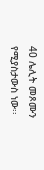40 ሌሊት መጾሙን የሚያስታውስ ነው፡፡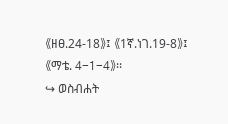《ዘፀ.24-18》፤ 《1ኛ.ነገ.19-8》፤ 《ማቴ. 4-1-4》፡፡
↪ ወስብሐት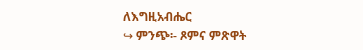ለእግዚአብሔር
↪ ምንጭ፡- ጾምና ምጽዋት